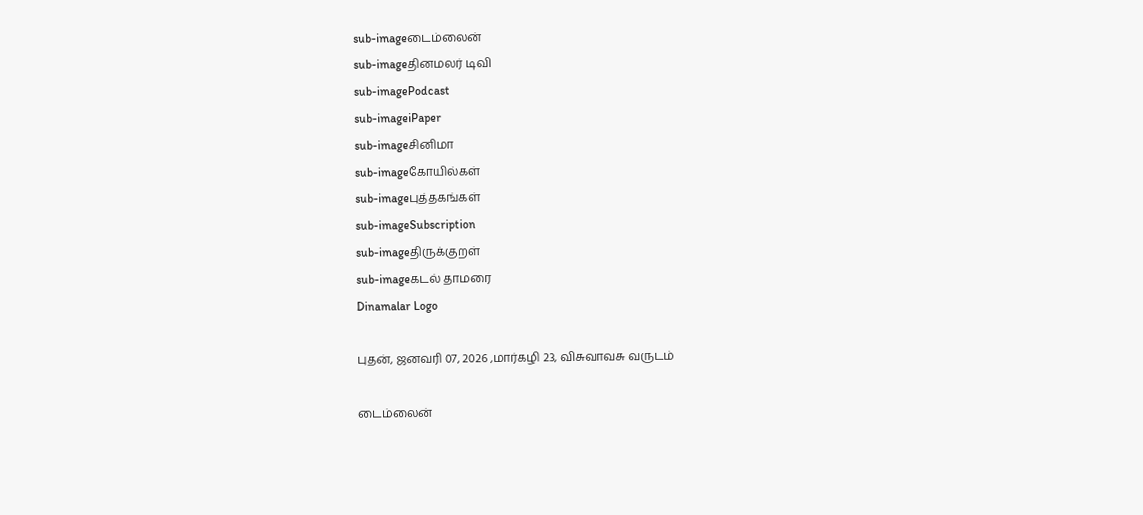sub-imageடைம்லைன்
sub-imageதினமலர் டிவி
sub-imagePodcast
sub-imageiPaper
sub-imageசினிமா
sub-imageகோயில்கள்
sub-imageபுத்தகங்கள்
sub-imageSubscription
sub-imageதிருக்குறள்
sub-imageகடல் தாமரை
Dinamalar Logo

புதன், ஜனவரி 07, 2026 ,மார்கழி 23, விசுவாவசு வருடம்

டைம்லைன்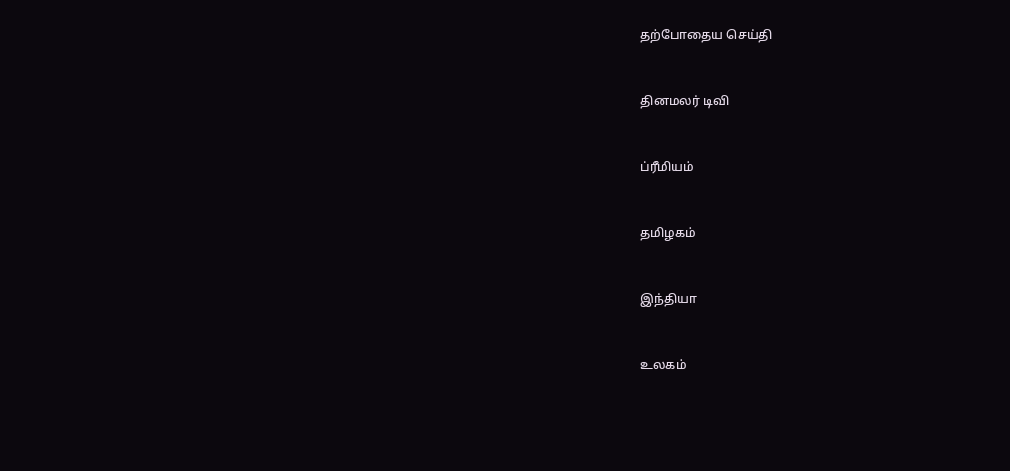தற்போதைய செய்தி


தினமலர் டிவி


ப்ரீமியம்


தமிழகம்


இந்தியா


உலகம்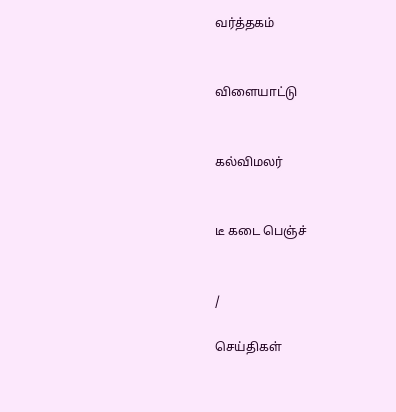வர்த்தகம்


விளையாட்டு


கல்விமலர்


டீ கடை பெஞ்ச்


/

செய்திகள்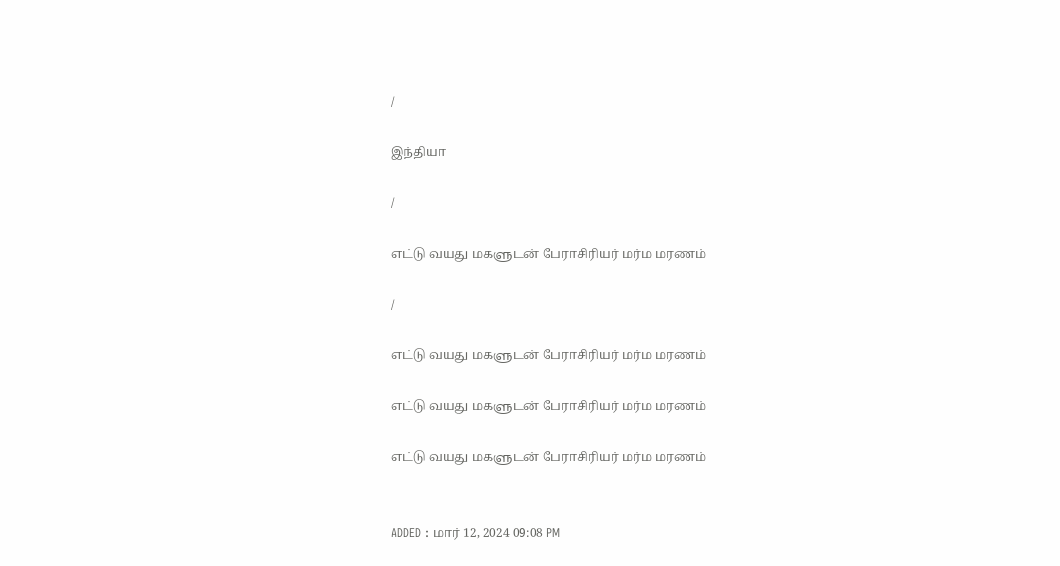/

இந்தியா

/

எட்டு வயது மகளுடன் பேராசிரியர் மர்ம மரணம்

/

எட்டு வயது மகளுடன் பேராசிரியர் மர்ம மரணம்

எட்டு வயது மகளுடன் பேராசிரியர் மர்ம மரணம்

எட்டு வயது மகளுடன் பேராசிரியர் மர்ம மரணம்


ADDED : மார் 12, 2024 09:08 PM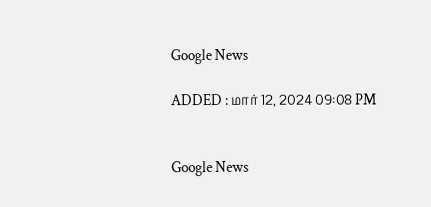Google News

ADDED : மார் 12, 2024 09:08 PM


Google News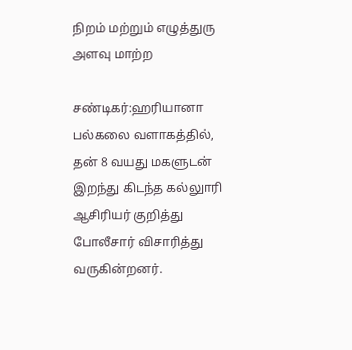நிறம் மற்றும் எழுத்துரு அளவு மாற்ற

சண்டிகர்:ஹரியானா பல்கலை வளாகத்தில், தன் 8 வயது மகளுடன் இறந்து கிடந்த கல்லுாரி ஆசிரியர் குறித்து போலீசார் விசாரித்து வருகின்றனர்.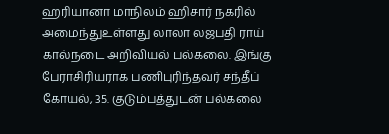ஹரியானா மாநிலம் ஹிசார் நகரில் அமைந்துஉள்ளது லாலா லஜபதி ராய் கால்நடை அறிவியல் பல்கலை. இங்கு பேராசிரியராக பணிபுரிந்தவர் சந்தீப் கோயல், 35. குடும்பத்துடன் பல்கலை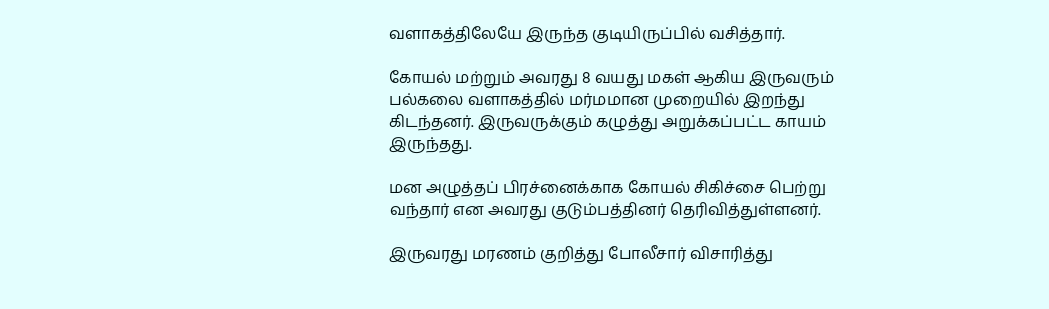வளாகத்திலேயே இருந்த குடியிருப்பில் வசித்தார்.

கோயல் மற்றும் அவரது 8 வயது மகள் ஆகிய இருவரும் பல்கலை வளாகத்தில் மர்மமான முறையில் இறந்து கிடந்தனர். இருவருக்கும் கழுத்து அறுக்கப்பட்ட காயம் இருந்தது.

மன அழுத்தப் பிரச்னைக்காக கோயல் சிகிச்சை பெற்று வந்தார் என அவரது குடும்பத்தினர் தெரிவித்துள்ளனர்.

இருவரது மரணம் குறித்து போலீசார் விசாரித்து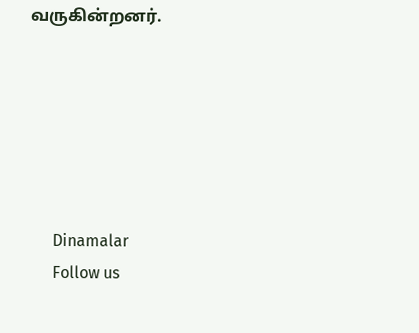வருகின்றனர்.






      Dinamalar
      Follow us